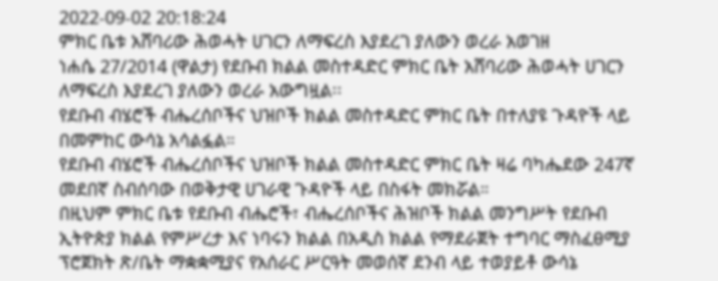2022-09-02 20:18:24
ምክር ቤቱ አሸባሪው ሕወሓት ሀገርን ለማፍረስ እያደረገ ያለውን ወረራ አወገዘ
ነሐሴ 27/2014 (ዋልታ) የደቡብ ክልል መስተዳድር ምክር ቤት አሸባሪው ሕወሓት ሀገርን ለማፍረስ እያደረገ ያለውን ወረራ አውግዟል፡፡
የደቡብ ብሄሮች ብሔረሰቦችና ህዝቦች ክልል መስተዳድር ምክር ቤት በተለያዩ ጉዳዮች ላይ በመምከር ውሳኔ አሳልፏል።
የደቡብ ብሄሮች ብሔረሰቦችና ህዝቦች ክልል መስተዳድር ምክር ቤት ዛሬ ባካሔደው 247ኛ መደበኛ ስብሰባው በወቅታዊ ሀገራዊ ጉዳዮች ላይ በስፋት መክሯል።
በዚህም ምክር ቤቱ የደቡብ ብሔሮች፣ ብሔረሰቦችና ሕዝቦች ክልል መንግሥት የደቡብ ኢትዮጵያ ክልል የምሥረታ እና ነባሩን ክልል በአዲስ ክልል የማደራጀት ተግባር ማስፈፀሚያ ፕሮጀክት ጽ/ቤት ማቋቋሚያና የአሰራር ሥርዓት መወሰኛ ደንብ ላይ ተወያይቶ ውሳኔ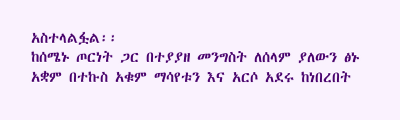አስተላልፏል፡፡
ከሰሜኑ ጦርነት ጋር በተያያዘ መንግስት ለሰላም ያለውን ፅኑ አቋም በተኩስ አቁም ማሳየቱን እና አርሶ አደሩ ከነበረበት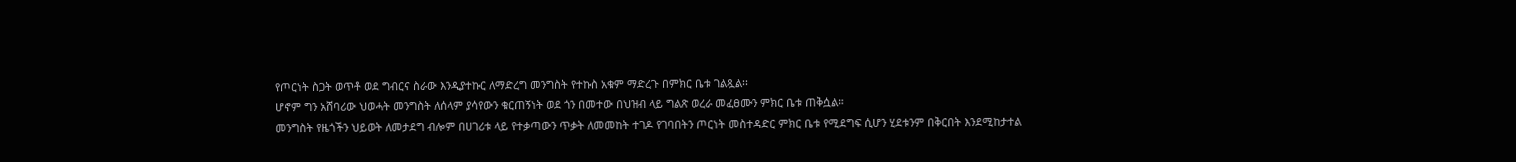የጦርነት ስጋት ወጥቶ ወደ ግብርና ስራው እንዲያተኩር ለማድረግ መንግስት የተኩስ አቁም ማድረጉ በምክር ቤቱ ገልጿል፡፡
ሆኖም ግን አሸባሪው ህወሓት መንግስት ለሰላም ያሳየውን ቁርጠኝነት ወደ ጎን በመተው በህዝብ ላይ ግልጽ ወረራ መፈፀሙን ምክር ቤቱ ጠቅሷል።
መንግስት የዜጎችን ህይወት ለመታደግ ብሎም በሀገሪቱ ላይ የተቃጣውን ጥቃት ለመመከት ተገዶ የገባበትን ጦርነት መስተዳድር ምክር ቤቱ የሚደግፍ ሲሆን ሂደቱንም በቅርበት እንደሚከታተል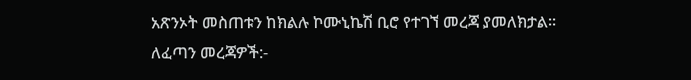አጽንኦት መስጠቱን ከክልሉ ኮሙኒኬሽ ቢሮ የተገኘ መረጃ ያመለክታል።
ለፈጣን መረጃዎች:-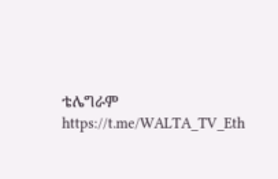ቴሌግራም https://t.me/WALTA_TV_Eth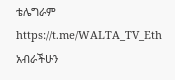ቴሌግራም https://t.me/WALTA_TV_Eth
አብራችሁን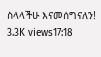ስላላችሁ እናመሰግናለን!
3.3K views17:18